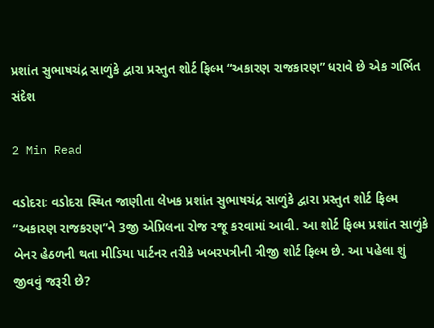પ્રશાંત સુભાષચંદ્ર સાળુંકે દ્વારા પ્રસ્તુત શોર્ટ ફિલ્મ “અકારણ રાજકારણ” ધરાવે છે એક ગર્ભિત સંદેશ

2 Min Read

વડોદરાઃ વડોદરા સ્થિત જાણીતા લેખક પ્રશાંત સુભાષચંદ્ર સાળુંકે દ્વારા પ્રસ્તુત શોર્ટ ફિલ્મ “અકારણ રાજકરણ”ને 3જી એપ્રિલના રોજ રજૂ કરવામાં આવી. આ શોર્ટ ફિલ્મ પ્રશાંત સાળુંકે બેનર હેઠળની થતા મીડિયા પાર્ટનર તરીકે ખબરપત્રીની ત્રીજી શોર્ટ ફિલ્મ છે. આ પહેલા શું જીવવું જરૂરી છે?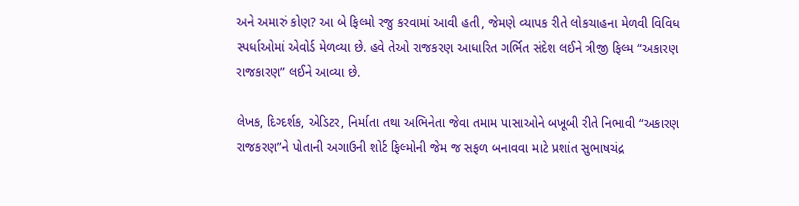અને અમારું કોણ? આ બે ફિલ્મો રજુ કરવામાં આવી હતી, જેમણે વ્યાપક રીતે લોકચાહના મેળવી વિવિધ સ્પર્ધાઓમાં એવોર્ડ મેળવ્યા છે. હવે તેઓ રાજકરણ આધારિત ગર્ભિત સંદેશ લઈને ત્રીજી ફિલ્મ “અકારણ રાજકારણ” લઈને આવ્યા છે.

લેખક, દિગ્દર્શક, એડિટર, નિર્માતા તથા અભિનેતા જેવા તમામ પાસાઓને બખૂબી રીતે નિભાવી “અકારણ રાજકરણ”ને પોતાની અગાઉની શોર્ટ ફિલ્મોની જેમ જ સફળ બનાવવા માટે પ્રશાંત સુભાષચંદ્ર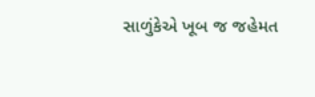સાળુંકેએ ખૂબ જ જહેમત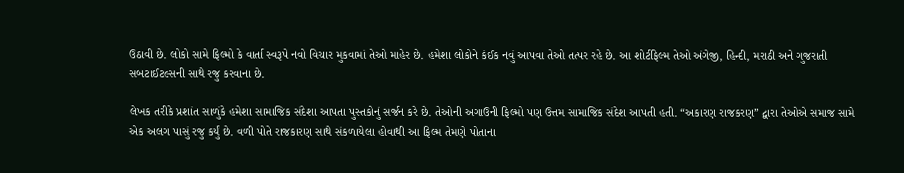ઉઠાવી છે. લોકો સામે ફિલ્મો કે વાર્તા સ્વરૂપે નવો વિચાર મુકવામાં તેઓ માહેર છે. હમેશા લોકોને કંઈક નવું આપવા તેઓ તત્પર રહે છે. આ શોર્ટફિલ્મ તેઓ અંગેજી, હિન્દી, મરાઠી અને ગુજરાતી સબટાઈટલ્સની સાથે રજુ કરવાના છે.

લેખક તરીકે પ્રશાંત સાળુંકે હમેશા સામાજિક સંદેશા આપતા પુસ્તકોનું સર્જન કરે છે. તેઓની અગાઉની ફિલ્મો પણ ઉત્તમ સામાજિક સંદેશ આપતી હતી. “અકારણ રાજકરણ” દ્વારા તેઓએ સમાજ સામે એક અલગ પાસું રજુ કર્યું છે. વળી પોતે રાજકારણ સાથે સંકળાયેલા હોવાથી આ ફિલ્મ તેમણે પોતાના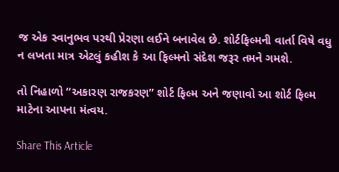જ એક સ્વાનુભવ પરથી પ્રેરણા લઈને બનાવેલ છે. શોર્ટફિલ્મની વાર્તા વિષે વધુ ન લખતા માત્ર એટલું કહીશ કે આ ફિલ્મનો સંદેશ જરૂર તમને ગમશે.

તો નિહાળો “અકારણ રાજકરણ” શોર્ટ ફિલ્મ અને જણાવો આ શોર્ટ ફિલ્મ માટેના આપના મંત્વય.

Share This Article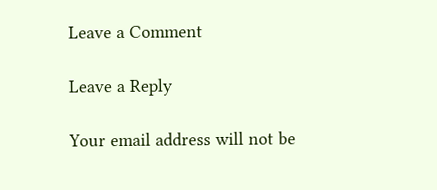Leave a Comment

Leave a Reply

Your email address will not be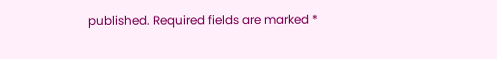published. Required fields are marked *